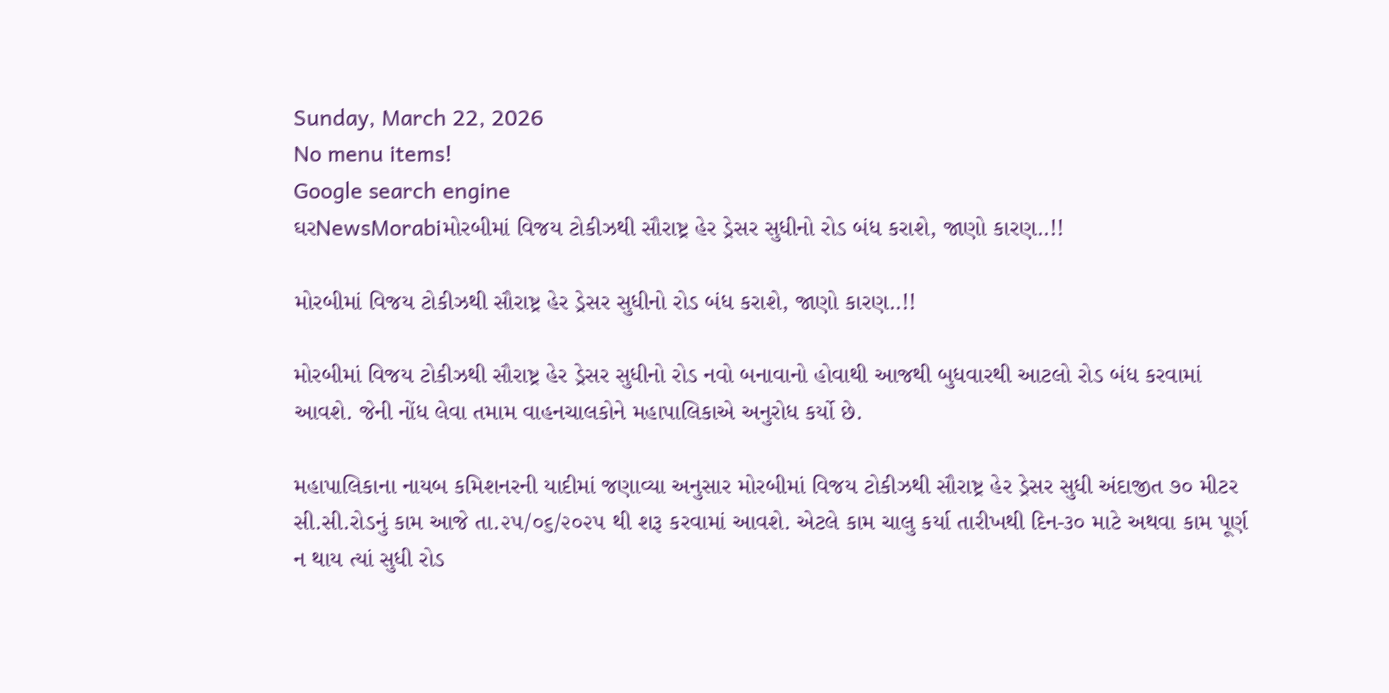Sunday, March 22, 2026
No menu items!
Google search engine
ઘરNewsMorabiમોરબીમાં વિજય ટોકીઝથી સૌરાષ્ટ્ર હેર ડ્રેસર સુધીનો રોડ બંધ કરાશે, જાણો કારણ..!!

મોરબીમાં વિજય ટોકીઝથી સૌરાષ્ટ્ર હેર ડ્રેસર સુધીનો રોડ બંધ કરાશે, જાણો કારણ..!!

મોરબીમાં વિજય ટોકીઝથી સૌરાષ્ટ્ર હેર ડ્રેસર સુધીનો રોડ નવો બનાવાનો હોવાથી આજથી બુધવારથી આટલો રોડ બંધ કરવામાં આવશે. જેની નોંધ લેવા તમામ વાહનચાલકોને મહાપાલિકાએ અનુરોધ કર્યો છે.

મહાપાલિકાના નાયબ કમિશનરની યાદીમાં જણાવ્યા અનુસાર મોરબીમાં વિજય ટોકીઝથી સૌરાષ્ટ્ર હેર ડ્રેસર સુધી અંદાજીત ૭૦ મીટર સી.સી.રોડનું કામ આજે તા.૨૫/૦૬/૨૦૨૫ થી શરૂ કરવામાં આવશે. એટલે કામ ચાલુ કર્યા તારીખથી દિન-૩૦ માટે અથવા કામ પૂર્ણ ન થાય ત્યાં સુધી રોડ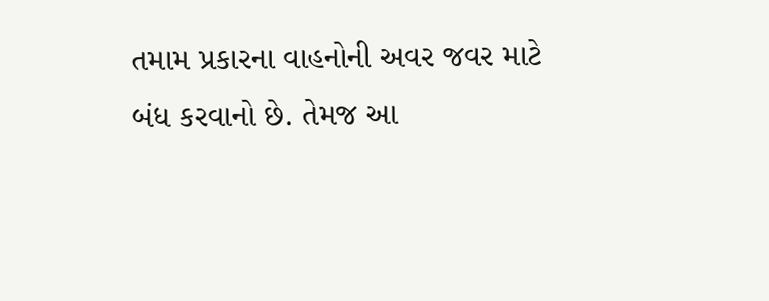તમામ પ્રકારના વાહનોની અવર જવર માટે બંધ કરવાનો છે. તેમજ આ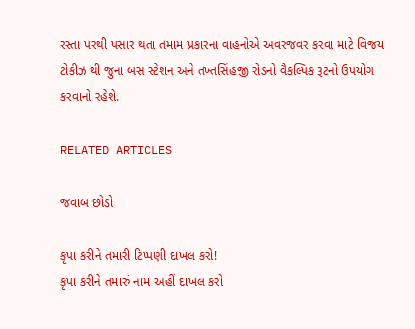રસ્તા પરથી પસાર થતા તમામ પ્રકારના વાહનોએ અવરજવર કરવા માટે વિજય ટોકીઝ થી જુના બસ સ્ટેશન અને તખ્તસિંહજી રોડનો વૈકલ્પિક રૂટનો ઉપયોગ કરવાનો રહેશે.

RELATED ARTICLES

જવાબ છોડો

કૃપા કરીને તમારી ટિપ્પણી દાખલ કરો!
કૃપા કરીને તમારું નામ અહીં દાખલ કરો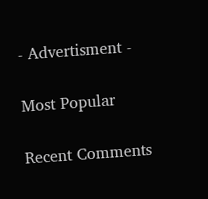- Advertisment -

Most Popular

Recent Comments